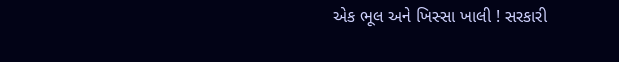એક ભૂલ અને ખિસ્સા ખાલી ! સરકારી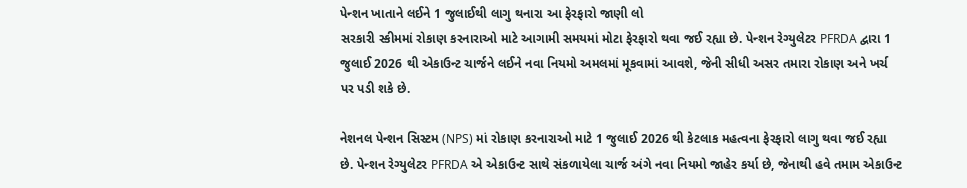પેન્શન ખાતાને લઈને 1 જુલાઈથી લાગુ થનારા આ ફેરફારો જાણી લો
સરકારી સ્કીમમાં રોકાણ કરનારાઓ માટે આગામી સમયમાં મોટા ફેરફારો થવા જઈ રહ્યા છે. પેન્શન રેગ્યુલેટર PFRDA દ્વારા 1 જુલાઈ 2026 થી એકાઉન્ટ ચાર્જને લઈને નવા નિયમો અમલમાં મૂકવામાં આવશે, જેની સીધી અસર તમારા રોકાણ અને ખર્ચ પર પડી શકે છે.

નેશનલ પેન્શન સિસ્ટમ (NPS) માં રોકાણ કરનારાઓ માટે 1 જુલાઈ 2026 થી કેટલાક મહત્વના ફેરફારો લાગુ થવા જઈ રહ્યા છે. પેન્શન રેગ્યુલેટર PFRDA એ એકાઉન્ટ સાથે સંકળાયેલા ચાર્જ અંગે નવા નિયમો જાહેર કર્યા છે, જેનાથી હવે તમામ એકાઉન્ટ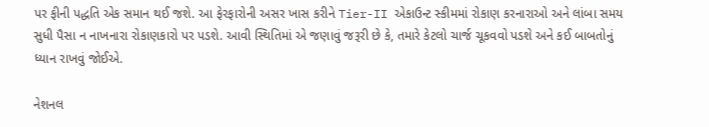પર ફીની પદ્ધતિ એક સમાન થઈ જશે. આ ફેરફારોની અસર ખાસ કરીને Tier-II એકાઉન્ટ સ્કીમમાં રોકાણ કરનારાઓ અને લાંબા સમય સુધી પૈસા ન નાખનારા રોકાણકારો પર પડશે. આવી સ્થિતિમાં એ જણાવું જરૂરી છે કે, તમારે કેટલો ચાર્જ ચૂકવવો પડશે અને કઈ બાબતોનું ધ્યાન રાખવું જોઈએ.

નેશનલ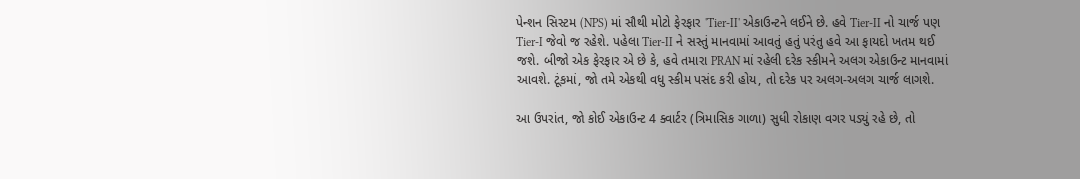પેન્શન સિસ્ટમ (NPS) માં સૌથી મોટો ફેરફાર 'Tier-II' એકાઉન્ટને લઈને છે. હવે Tier-II નો ચાર્જ પણ Tier-I જેવો જ રહેશે. પહેલા Tier-II ને સસ્તું માનવામાં આવતું હતું પરંતુ હવે આ ફાયદો ખતમ થઈ જશે. બીજો એક ફેરફાર એ છે કે, હવે તમારા PRAN માં રહેલી દરેક સ્કીમને અલગ એકાઉન્ટ માનવામાં આવશે. ટૂંકમાં, જો તમે એકથી વધુ સ્કીમ પસંદ કરી હોય, તો દરેક પર અલગ-અલગ ચાર્જ લાગશે.

આ ઉપરાંત, જો કોઈ એકાઉન્ટ 4 ક્વાર્ટર (ત્રિમાસિક ગાળા) સુધી રોકાણ વગર પડ્યું રહે છે, તો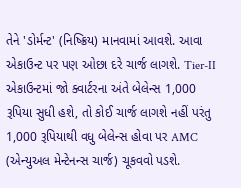તેને 'ડોર્મન્ટ' (નિષ્ક્રિય) માનવામાં આવશે. આવા એકાઉન્ટ પર પણ ઓછા દરે ચાર્જ લાગશે. Tier-II એકાઉન્ટમાં જો ક્વાર્ટરના અંતે બેલેન્સ 1,000 રૂપિયા સુધી હશે, તો કોઈ ચાર્જ લાગશે નહીં પરંતુ 1,000 રૂપિયાથી વધુ બેલેન્સ હોવા પર AMC (એન્યુઅલ મેન્ટેનન્સ ચાર્જ) ચૂકવવો પડશે.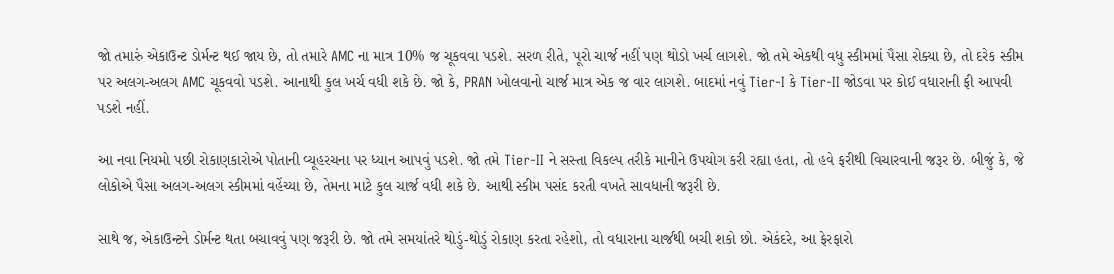જો તમારું એકાઉન્ટ ડોર્મન્ટ થઈ જાય છે, તો તમારે AMC ના માત્ર 10% જ ચૂકવવા પડશે. સરળ રીતે, પૂરો ચાર્જ નહીં પણ થોડો ખર્ચ લાગશે. જો તમે એકથી વધુ સ્કીમમાં પૈસા રોક્યા છે, તો દરેક સ્કીમ પર અલગ-અલગ AMC ચૂકવવો પડશે. આનાથી કુલ ખર્ચ વધી શકે છે. જો કે, PRAN ખોલવાનો ચાર્જ માત્ર એક જ વાર લાગશે. બાદમાં નવું Tier-I કે Tier-II જોડવા પર કોઈ વધારાની ફી આપવી પડશે નહીં.

આ નવા નિયમો પછી રોકાણકારોએ પોતાની વ્યૂહરચના પર ધ્યાન આપવું પડશે. જો તમે Tier-II ને સસ્તા વિકલ્પ તરીકે માનીને ઉપયોગ કરી રહ્યા હતા, તો હવે ફરીથી વિચારવાની જરૂર છે. બીજું કે, જે લોકોએ પૈસા અલગ-અલગ સ્કીમમાં વહેંચ્યા છે, તેમના માટે કુલ ચાર્જ વધી શકે છે. આથી સ્કીમ પસંદ કરતી વખતે સાવધાની જરૂરી છે.

સાથે જ, એકાઉન્ટને ડોર્મન્ટ થતા બચાવવું પણ જરૂરી છે. જો તમે સમયાંતરે થોડું-થોડું રોકાણ કરતા રહેશો, તો વધારાના ચાર્જથી બચી શકો છો. એકંદરે, આ ફેરફારો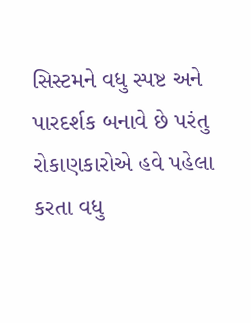સિસ્ટમને વધુ સ્પષ્ટ અને પારદર્શક બનાવે છે પરંતુ રોકાણકારોએ હવે પહેલા કરતા વધુ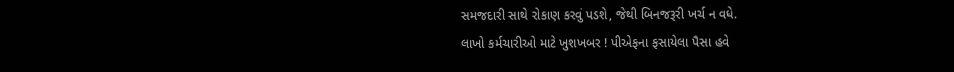સમજદારી સાથે રોકાણ કરવું પડશે, જેથી બિનજરૂરી ખર્ચ ન વધે.
લાખો કર્મચારીઓ માટે ખુશખબર ! પીએફના ફસાયેલા પૈસા હવે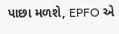પાછા મળશે, EPFO એ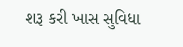શરૂ કરી ખાસ સુવિધા